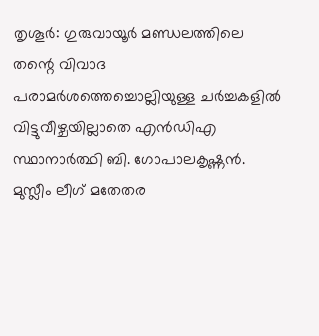തൃശൂർ: ഗുരുവായൂർ മണ്ഡലത്തിലെ തന്റെ വിവാദ പരാമർശത്തെച്ചൊല്ലിയുള്ള ചർച്ചകളിൽ വിട്ടുവീഴ്ചയില്ലാതെ എൻഡിഎ സ്ഥാനാർത്ഥി ബി. ഗോപാലകൃഷ്ണൻ. മുസ്ലീം ലീഗ് മതേതര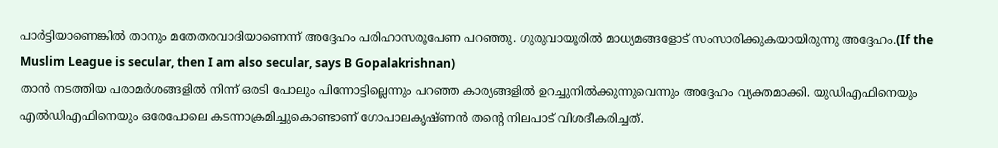പാർട്ടിയാണെങ്കിൽ താനും മതേതരവാദിയാണെന്ന് അദ്ദേഹം പരിഹാസരൂപേണ പറഞ്ഞു. ഗുരുവായൂരിൽ മാധ്യമങ്ങളോട് സംസാരിക്കുകയായിരുന്നു അദ്ദേഹം.(If the Muslim League is secular, then I am also secular, says B Gopalakrishnan)
താൻ നടത്തിയ പരാമർശങ്ങളിൽ നിന്ന് ഒരടി പോലും പിന്നോട്ടില്ലെന്നും പറഞ്ഞ കാര്യങ്ങളിൽ ഉറച്ചുനിൽക്കുന്നുവെന്നും അദ്ദേഹം വ്യക്തമാക്കി. യുഡിഎഫിനെയും എൽഡിഎഫിനെയും ഒരേപോലെ കടന്നാക്രമിച്ചുകൊണ്ടാണ് ഗോപാലകൃഷ്ണൻ തന്റെ നിലപാട് വിശദീകരിച്ചത്.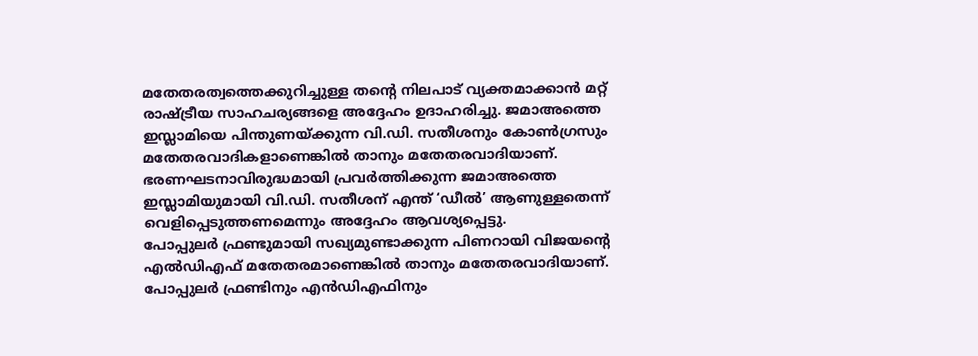മതേതരത്വത്തെക്കുറിച്ചുള്ള തന്റെ നിലപാട് വ്യക്തമാക്കാൻ മറ്റ് രാഷ്ട്രീയ സാഹചര്യങ്ങളെ അദ്ദേഹം ഉദാഹരിച്ചു. ജമാഅത്തെ ഇസ്ലാമിയെ പിന്തുണയ്ക്കുന്ന വി.ഡി. സതീശനും കോൺഗ്രസും മതേതരവാദികളാണെങ്കിൽ താനും മതേതരവാദിയാണ്. ഭരണഘടനാവിരുദ്ധമായി പ്രവർത്തിക്കുന്ന ജമാഅത്തെ ഇസ്ലാമിയുമായി വി.ഡി. സതീശന് എന്ത് ‘ഡീൽ’ ആണുള്ളതെന്ന് വെളിപ്പെടുത്തണമെന്നും അദ്ദേഹം ആവശ്യപ്പെട്ടു.
പോപ്പുലർ ഫ്രണ്ടുമായി സഖ്യമുണ്ടാക്കുന്ന പിണറായി വിജയന്റെ എൽഡിഎഫ് മതേതരമാണെങ്കിൽ താനും മതേതരവാദിയാണ്. പോപ്പുലർ ഫ്രണ്ടിനും എൻഡിഎഫിനും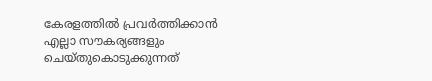കേരളത്തിൽ പ്രവർത്തിക്കാൻ എല്ലാ സൗകര്യങ്ങളും ചെയ്തുകൊടുക്കുന്നത്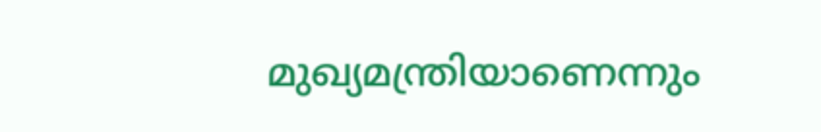മുഖ്യമന്ത്രിയാണെന്നും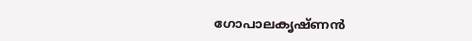ഗോപാലകൃഷ്ണൻ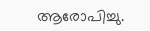ആരോപിച്ചു.